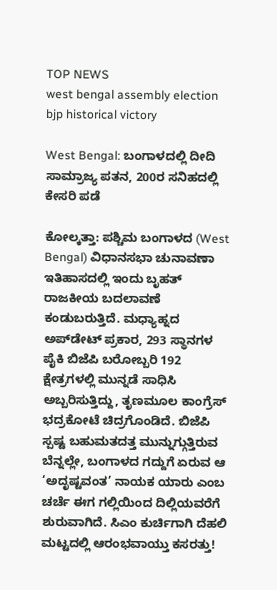TOP NEWS
west bengal assembly election bjp historical victory

West Bengal: ಬಂಗಾಳದಲ್ಲಿ ದೀದಿ ಸಾಮ್ರಾಜ್ಯ ಪತನ, 200ರ ಸನಿಹದಲ್ಲಿ ಕೇಸರಿ ಪಡೆ

ಕೋಲ್ಕತ್ತಾ: ಪಶ್ಚಿಮ ಬಂಗಾಳದ (West Bengal) ವಿಧಾನಸಭಾ ಚುನಾವಣಾ ಇತಿಹಾಸದಲ್ಲಿ ಇಂದು ಬೃಹತ್‌ ರಾಜಕೀಯ ಬದಲಾವಣೆ ಕಂಡುಬರುತ್ತಿದೆ. ಮಧ್ಯಾಹ್ನದ ಅಪ್‌ಡೇಟ್ ಪ್ರಕಾರ, 293 ಸ್ಥಾನಗಳ ಪೈಕಿ ಬಿಜೆಪಿ ಬರೋಬ್ಬರಿ 192 ಕ್ಷೇತ್ರಗಳಲ್ಲಿ ಮುನ್ನಡೆ ಸಾಧಿಸಿ ಅಬ್ಬರಿಸುತ್ತಿದ್ದು, ತೃಣಮೂಲ ಕಾಂಗ್ರೆಸ್‌ ಭದ್ರಕೋಟೆ ಚಿದ್ರಗೊಂಡಿದೆ. ಬಿಜೆಪಿ ಸ್ಪಷ್ಟ ಬಹುಮತದತ್ತ ಮುನ್ನುಗ್ಗುತ್ತಿರುವ ಬೆನ್ನಲ್ಲೇ, ಬಂಗಾಳದ ಗದ್ದುಗೆ ಏರುವ ಆ ‘ಅದೃಷ್ಟವಂತ’ ನಾಯಕ ಯಾರು ಎಂಬ ಚರ್ಚೆ ಈಗ ಗಲ್ಲಿಯಿಂದ ದಿಲ್ಲಿಯವರೆಗೆ ಶುರುವಾಗಿದೆ. ಸಿಎಂ ಕುರ್ಚಿಗಾಗಿ ದೆಹಲಿ ಮಟ್ಟದಲ್ಲಿ ಆರಂಭವಾಯ್ತು ಕಸರತ್ತು!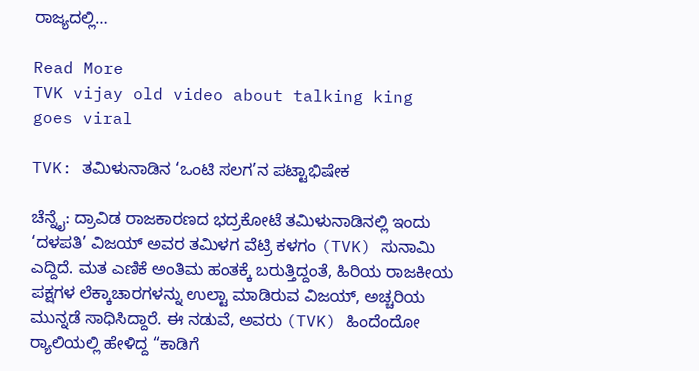ರಾಜ್ಯದಲ್ಲಿ…

Read More
TVK vijay old video about talking king goes viral

TVK: ತಮಿಳುನಾಡಿನ ‘ಒಂಟಿ ಸಲಗ’ನ ಪಟ್ಟಾಭಿಷೇಕ

ಚೆನ್ನೈ: ದ್ರಾವಿಡ ರಾಜಕಾರಣದ ಭದ್ರಕೋಟೆ ತಮಿಳುನಾಡಿನಲ್ಲಿ ಇಂದು ‘ದಳಪತಿ’ ವಿಜಯ್ ಅವರ ತಮಿಳಗ ವೆಟ್ರಿ ಕಳಗಂ (TVK) ಸುನಾಮಿ ಎದ್ದಿದೆ. ಮತ ಎಣಿಕೆ ಅಂತಿಮ ಹಂತಕ್ಕೆ ಬರುತ್ತಿದ್ದಂತೆ, ಹಿರಿಯ ರಾಜಕೀಯ ಪಕ್ಷಗಳ ಲೆಕ್ಕಾಚಾರಗಳನ್ನು ಉಲ್ಟಾ ಮಾಡಿರುವ ವಿಜಯ್, ಅಚ್ಚರಿಯ ಮುನ್ನಡೆ ಸಾಧಿಸಿದ್ದಾರೆ. ಈ ನಡುವೆ, ಅವರು (TVK) ಹಿಂದೆಂದೋ ರ‍್ಯಾಲಿಯಲ್ಲಿ ಹೇಳಿದ್ದ “ಕಾಡಿಗೆ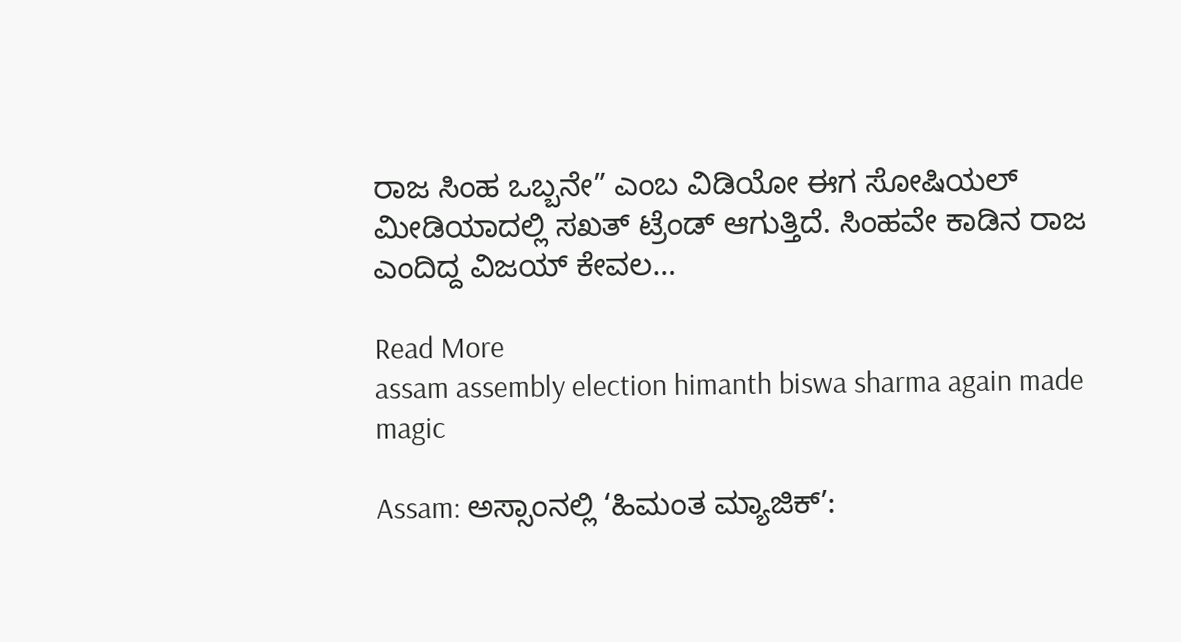ರಾಜ ಸಿಂಹ ಒಬ್ಬನೇ” ಎಂಬ ವಿಡಿಯೋ ಈಗ ಸೋಷಿಯಲ್ ಮೀಡಿಯಾದಲ್ಲಿ ಸಖತ್ ಟ್ರೆಂಡ್ ಆಗುತ್ತಿದೆ. ಸಿಂಹವೇ ಕಾಡಿನ ರಾಜ ಎಂದಿದ್ದ ವಿಜಯ್ ಕೇವಲ…

Read More
assam assembly election himanth biswa sharma again made magic

Assam: ಅಸ್ಸಾಂನಲ್ಲಿ ‘ಹಿಮಂತ ಮ್ಯಾಜಿಕ್’: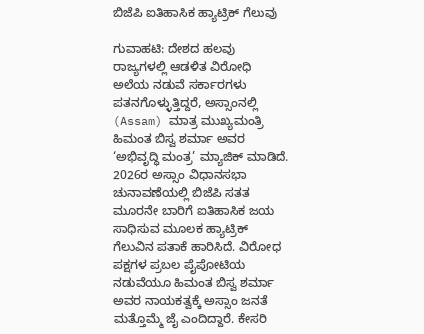ಬಿಜೆಪಿ ಐತಿಹಾಸಿಕ ಹ್ಯಾಟ್ರಿಕ್ ಗೆಲುವು

ಗುವಾಹಟಿ: ದೇಶದ ಹಲವು ರಾಜ್ಯಗಳಲ್ಲಿ ಆಡಳಿತ ವಿರೋಧಿ ಅಲೆಯ ನಡುವೆ ಸರ್ಕಾರಗಳು ಪತನಗೊಳ್ಳುತ್ತಿದ್ದರೆ, ಅಸ್ಸಾಂನಲ್ಲಿ (Assam) ಮಾತ್ರ ಮುಖ್ಯಮಂತ್ರಿ ಹಿಮಂತ ಬಿಸ್ವ ಶರ್ಮಾ ಅವರ ‘ಅಭಿವೃದ್ಧಿ ಮಂತ್ರ’ ಮ್ಯಾಜಿಕ್ ಮಾಡಿದೆ. 2026ರ ಅಸ್ಸಾಂ ವಿಧಾನಸಭಾ ಚುನಾವಣೆಯಲ್ಲಿ ಬಿಜೆಪಿ ಸತತ ಮೂರನೇ ಬಾರಿಗೆ ಐತಿಹಾಸಿಕ ಜಯ ಸಾಧಿಸುವ ಮೂಲಕ ಹ್ಯಾಟ್ರಿಕ್ ಗೆಲುವಿನ ಪತಾಕೆ ಹಾರಿಸಿದೆ. ವಿರೋಧ ಪಕ್ಷಗಳ ಪ್ರಬಲ ಪೈಪೋಟಿಯ ನಡುವೆಯೂ ಹಿಮಂತ ಬಿಸ್ವ ಶರ್ಮಾ ಅವರ ನಾಯಕತ್ವಕ್ಕೆ ಅಸ್ಸಾಂ ಜನತೆ ಮತ್ತೊಮ್ಮೆ ಜೈ ಎಂದಿದ್ದಾರೆ. ಕೇಸರಿ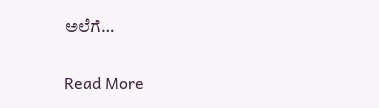ಅಲೆಗೆ…

Read More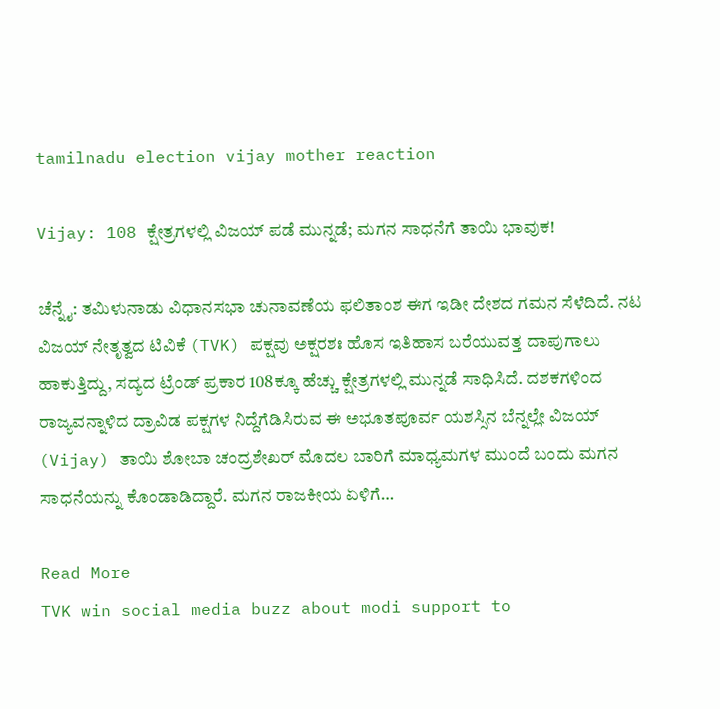tamilnadu election vijay mother reaction

Vijay: 108 ಕ್ಷೇತ್ರಗಳಲ್ಲಿ ವಿಜಯ್‌ ಪಡೆ ಮುನ್ನಡೆ; ಮಗನ ಸಾಧನೆಗೆ ತಾಯಿ ಭಾವುಕ!

ಚೆನ್ನೈ: ತಮಿಳುನಾಡು ವಿಧಾನಸಭಾ ಚುನಾವಣೆಯ ಫಲಿತಾಂಶ ಈಗ ಇಡೀ ದೇಶದ ಗಮನ ಸೆಳೆದಿದೆ. ನಟ ವಿಜಯ್ ನೇತೃತ್ವದ ಟಿವಿಕೆ (TVK) ಪಕ್ಷವು ಅಕ್ಷರಶಃ ಹೊಸ ಇತಿಹಾಸ ಬರೆಯುವತ್ತ ದಾಪುಗಾಲು ಹಾಕುತ್ತಿದ್ದು, ಸದ್ಯದ ಟ್ರೆಂಡ್ ಪ್ರಕಾರ 108ಕ್ಕೂ ಹೆಚ್ಚು ಕ್ಷೇತ್ರಗಳಲ್ಲಿ ಮುನ್ನಡೆ ಸಾಧಿಸಿದೆ. ದಶಕಗಳಿಂದ ರಾಜ್ಯವನ್ನಾಳಿದ ದ್ರಾವಿಡ ಪಕ್ಷಗಳ ನಿದ್ದೆಗೆಡಿಸಿರುವ ಈ ಅಭೂತಪೂರ್ವ ಯಶಸ್ಸಿನ ಬೆನ್ನಲ್ಲೇ ವಿಜಯ್ (Vijay) ತಾಯಿ ಶೋಬಾ ಚಂದ್ರಶೇಖರ್ ಮೊದಲ ಬಾರಿಗೆ ಮಾಧ್ಯಮಗಳ ಮುಂದೆ ಬಂದು ಮಗನ ಸಾಧನೆಯನ್ನು ಕೊಂಡಾಡಿದ್ದಾರೆ. ಮಗನ ರಾಜಕೀಯ ಏಳಿಗೆ…

Read More
TVK win social media buzz about modi support to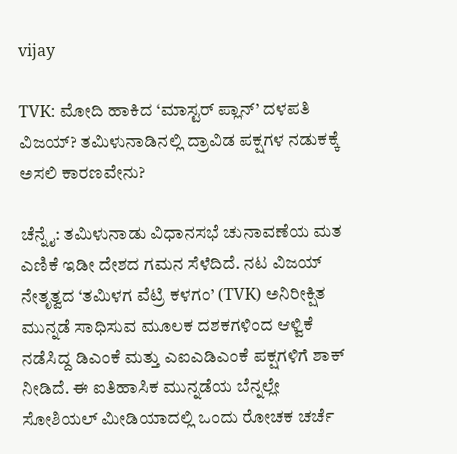vijay

TVK: ಮೋದಿ ಹಾಕಿದ ‘ಮಾಸ್ಟರ್ ಪ್ಲಾನ್’ ದಳಪತಿ ವಿಜಯ್? ತಮಿಳುನಾಡಿನಲ್ಲಿ ದ್ರಾವಿಡ ಪಕ್ಷಗಳ ನಡುಕಕ್ಕೆ ಅಸಲಿ ಕಾರಣವೇನು?

ಚೆನ್ನೈ: ತಮಿಳುನಾಡು ವಿಧಾನಸಭೆ ಚುನಾವಣೆಯ ಮತ ಎಣಿಕೆ ಇಡೀ ದೇಶದ ಗಮನ ಸೆಳೆದಿದೆ. ನಟ ವಿಜಯ್ ನೇತೃತ್ವದ ‘ತಮಿಳಗ ವೆಟ್ರಿ ಕಳಗಂ’ (TVK) ಅನಿರೀಕ್ಷಿತ ಮುನ್ನಡೆ ಸಾಧಿಸುವ ಮೂಲಕ ದಶಕಗಳಿಂದ ಆಳ್ವಿಕೆ ನಡೆಸಿದ್ದ ಡಿಎಂಕೆ ಮತ್ತು ಎಐಎಡಿಎಂಕೆ ಪಕ್ಷಗಳಿಗೆ ಶಾಕ್ ನೀಡಿದೆ. ಈ ಐತಿಹಾಸಿಕ ಮುನ್ನಡೆಯ ಬೆನ್ನಲ್ಲೇ ಸೋಶಿಯಲ್ ಮೀಡಿಯಾದಲ್ಲಿ ಒಂದು ರೋಚಕ ಚರ್ಚೆ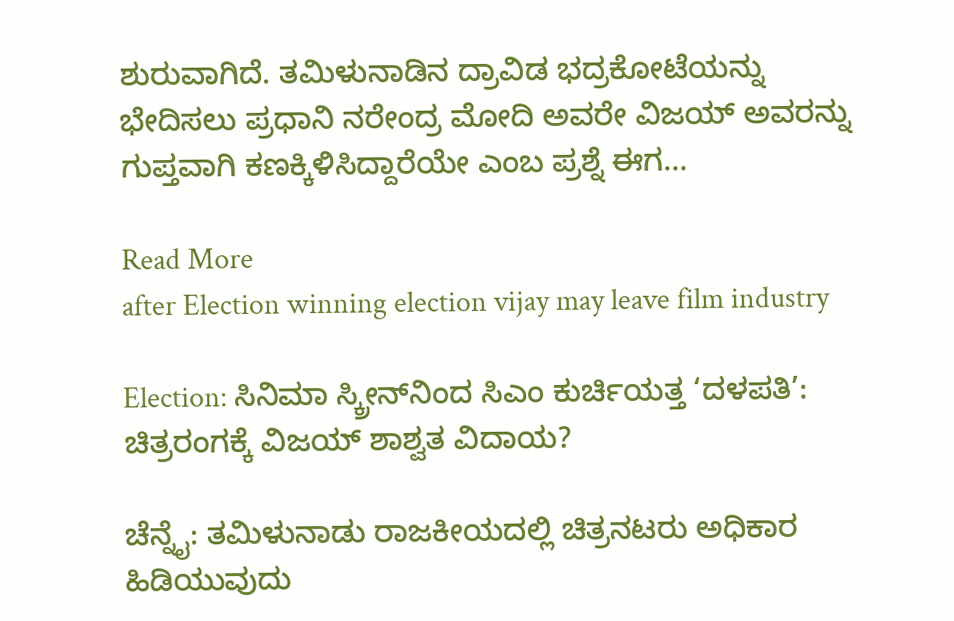ಶುರುವಾಗಿದೆ. ತಮಿಳುನಾಡಿನ ದ್ರಾವಿಡ ಭದ್ರಕೋಟೆಯನ್ನು ಭೇದಿಸಲು ಪ್ರಧಾನಿ ನರೇಂದ್ರ ಮೋದಿ ಅವರೇ ವಿಜಯ್ ಅವರನ್ನು ಗುಪ್ತವಾಗಿ ಕಣಕ್ಕಿಳಿಸಿದ್ದಾರೆಯೇ ಎಂಬ ಪ್ರಶ್ನೆ ಈಗ…

Read More
after Election winning election vijay may leave film industry

Election: ಸಿನಿಮಾ ಸ್ಕ್ರೀನ್‌ನಿಂದ ಸಿಎಂ ಕುರ್ಚಿಯತ್ತ ‘ದಳಪತಿ’: ಚಿತ್ರರಂಗಕ್ಕೆ ವಿಜಯ್‌ ಶಾಶ್ವತ ವಿದಾಯ?

ಚೆನ್ನೈ: ತಮಿಳುನಾಡು ರಾಜಕೀಯದಲ್ಲಿ ಚಿತ್ರನಟರು ಅಧಿಕಾರ ಹಿಡಿಯುವುದು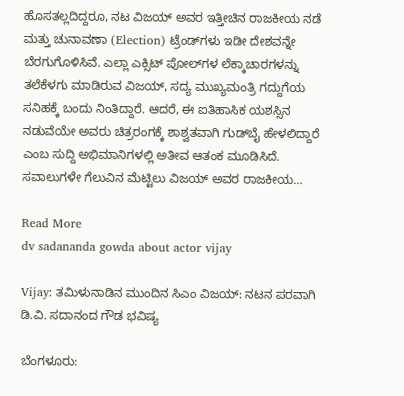ಹೊಸತಲ್ಲದಿದ್ದರೂ, ನಟ ವಿಜಯ್ ಅವರ ಇತ್ತೀಚಿನ ರಾಜಕೀಯ ನಡೆ ಮತ್ತು ಚುನಾವಣಾ (Election) ಟ್ರೆಂಡ್‌ಗಳು ಇಡೀ ದೇಶವನ್ನೇ ಬೆರಗುಗೊಳಿಸಿವೆ. ಎಲ್ಲಾ ಎಕ್ಸಿಟ್ ಪೋಲ್‌ಗಳ ಲೆಕ್ಕಾಚಾರಗಳನ್ನು ತಲೆಕೆಳಗು ಮಾಡಿರುವ ವಿಜಯ್, ಸದ್ಯ ಮುಖ್ಯಮಂತ್ರಿ ಗದ್ದುಗೆಯ ಸನಿಹಕ್ಕೆ ಬಂದು ನಿಂತಿದ್ದಾರೆ. ಆದರೆ, ಈ ಐತಿಹಾಸಿಕ ಯಶಸ್ಸಿನ ನಡುವೆಯೇ ಅವರು ಚಿತ್ರರಂಗಕ್ಕೆ ಶಾಶ್ವತವಾಗಿ ಗುಡ್‌ಬೈ ಹೇಳಲಿದ್ದಾರೆ ಎಂಬ ಸುದ್ದಿ ಅಭಿಮಾನಿಗಳಲ್ಲಿ ಅತೀವ ಆತಂಕ ಮೂಡಿಸಿದೆ. ಸವಾಲುಗಳೇ ಗೆಲುವಿನ ಮೆಟ್ಟಿಲು ವಿಜಯ್ ಅವರ ರಾಜಕೀಯ…

Read More
dv sadananda gowda about actor vijay

Vijay: ತಮಿಳುನಾಡಿನ ಮುಂದಿನ ಸಿಎಂ ವಿಜಯ್‌: ನಟನ ಪರವಾಗಿ ಡಿ.ವಿ. ಸದಾನಂದ ಗೌಡ ಭವಿಷ್ಯ

ಬೆಂಗಳೂರು: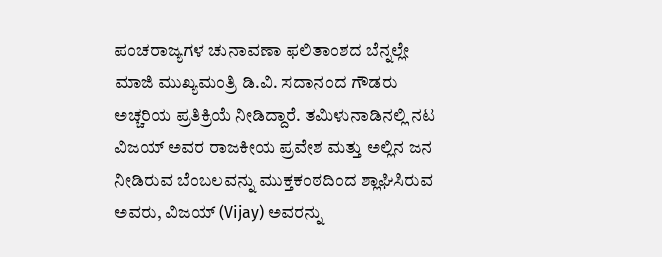ಪಂಚರಾಜ್ಯಗಳ ಚುನಾವಣಾ ಫಲಿತಾಂಶದ ಬೆನ್ನಲ್ಲೇ ಮಾಜಿ ಮುಖ್ಯಮಂತ್ರಿ ಡಿ.ವಿ. ಸದಾನಂದ ಗೌಡರು ಅಚ್ಚರಿಯ ಪ್ರತಿಕ್ರಿಯೆ ನೀಡಿದ್ದಾರೆ. ತಮಿಳುನಾಡಿನಲ್ಲಿ ನಟ ವಿಜಯ್‌ ಅವರ ರಾಜಕೀಯ ಪ್ರವೇಶ ಮತ್ತು ಅಲ್ಲಿನ ಜನ ನೀಡಿರುವ ಬೆಂಬಲವನ್ನು ಮುಕ್ತಕಂಠದಿಂದ ಶ್ಲಾಘಿಸಿರುವ ಅವರು, ವಿಜಯ್ (Vijay) ಅವರನ್ನು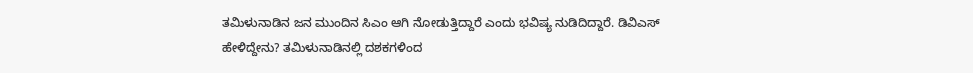ತಮಿಳುನಾಡಿನ ಜನ ಮುಂದಿನ ಸಿಎಂ ಆಗಿ ನೋಡುತ್ತಿದ್ದಾರೆ ಎಂದು ಭವಿಷ್ಯ ನುಡಿದಿದ್ದಾರೆ. ಡಿವಿಎಸ್‌ ಹೇಳಿದ್ದೇನು? ತಮಿಳುನಾಡಿನಲ್ಲಿ ದಶಕಗಳಿಂದ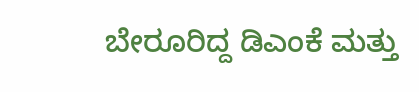ಬೇರೂರಿದ್ದ ಡಿಎಂಕೆ ಮತ್ತು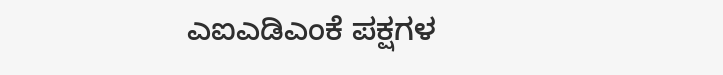ಎಐಎಡಿಎಂಕೆ ಪಕ್ಷಗಳ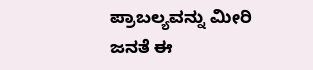ಪ್ರಾಬಲ್ಯವನ್ನು ಮೀರಿ ಜನತೆ ಈ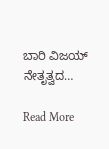ಬಾರಿ ವಿಜಯ್ ನೇತೃತ್ವದ…

Read More